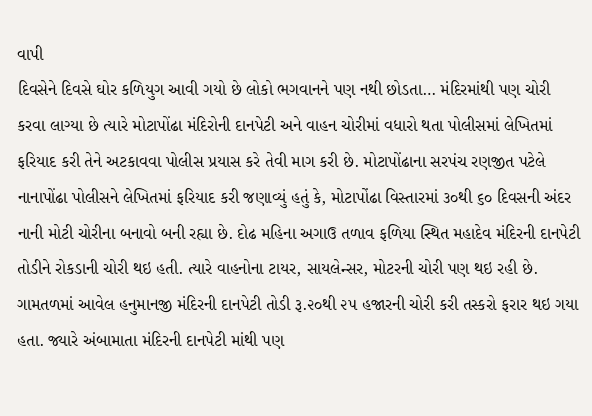વાપી
દિવસેને દિવસે ઘોર કળિયુગ આવી ગયો છે લોકો ભગવાનને પણ નથી છોડતા… મંદિરમાંથી પણ ચોરી કરવા લાગ્યા છે ત્યારે મોટાપોંઢા મંદિરોની દાનપેટી અને વાહન ચોરીમાં વધારો થતા પોલીસમાં લેખિતમાં ફરિયાદ કરી તેને અટકાવવા પોલીસ પ્રયાસ કરે તેવી માગ કરી છે. મોટાપોંઢાના સરપંચ રણજીત પટેલે નાનાપોંઢા પોલીસને લેખિતમાં ફરિયાદ કરી જણાવ્યું હતું કે, મોટાપોંઢા વિસ્તારમાં ૩૦થી ૬૦ દિવસની અંદર નાની મોટી ચોરીના બનાવો બની રહ્યા છે. દોઢ મહિના અગાઉ તળાવ ફળિયા સ્થિત મહાદેવ મંદિરની દાનપેટી તોડીને રોકડાની ચોરી થઇ હતી. ત્યારે વાહનોના ટાયર, સાયલેન્સર, મોટરની ચોરી પણ થઇ રહી છે. ગામતળમાં આવેલ હનુમાનજી મંદિરની દાનપેટી તોડી રૂ.૨૦થી ૨૫ હજારની ચોરી કરી તસ્કરો ફરાર થઇ ગયા હતા. જ્યારે અંબામાતા મંદિરની દાનપેટી માંથી પણ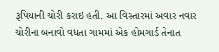રૂપિયાની ચોરી કરાઇ હતી. આ વિસ્તારમાં અવાર નવાર ચોરીના બનાવો વધતા ગામમાં એક હોમગાર્ડ તેનાત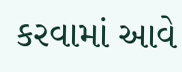કરવામાં આવે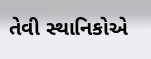તેવી સ્થાનિકોએ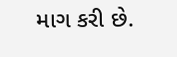માગ કરી છે.